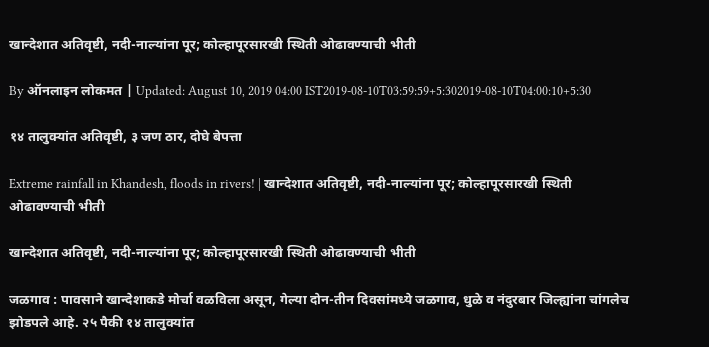खान्देशात अतिवृष्टी, नदी-नाल्यांना पूर; कोल्हापूरसारखी स्थिती ओढावण्याची भीती

By ऑनलाइन लोकमत | Updated: August 10, 2019 04:00 IST2019-08-10T03:59:59+5:302019-08-10T04:00:10+5:30

१४ तालुक्यांत अतिवृष्टी, ३ जण ठार, दोघे बेपत्ता

Extreme rainfall in Khandesh, floods in rivers! | खान्देशात अतिवृष्टी, नदी-नाल्यांना पूर; कोल्हापूरसारखी स्थिती ओढावण्याची भीती

खान्देशात अतिवृष्टी, नदी-नाल्यांना पूर; कोल्हापूरसारखी स्थिती ओढावण्याची भीती

जळगाव : पावसाने खान्देशाकडे मोर्चा वळविला असून, गेल्या दोन-तीन दिवसांमध्ये जळगाव, धुळे व नंदुरबार जिल्ह्यांना चांगलेच झोडपले आहे. २५ पैकी १४ तालुक्यांत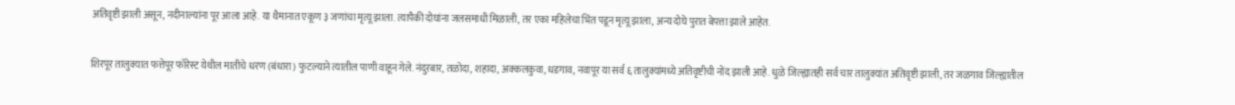अतिवृष्टी झाली असून, नदीनाल्यांना पूर आला आहे. या थैमानात एकूण ३ जणांचा मृत्यू झाला. त्यापैकी दोघांना जलसमाधी मिळाली, तर एका महिलेचा भिंत पडून मृत्यू झाला, अन्य दोघे पुरात बेपत्ता झाले आहेत.

शिरपूर तालुक्यात फत्तेपूर फॉरेस्ट येथील मातीचे धरण (बंधारा) फुटल्याने त्यातील पाणी वाहून गेले. नंदुरबार, तळोदा, शहादा, अक्कलकुवा, धडगाव, नवापूर या सर्व ६ तालुक्यांमध्ये अतिवृष्टीची नोंद झाली आहे. धुळे जिल्ह्यातही सर्व चार तालुक्यांत अतिवृष्टी झाली, तर जळगाव जिल्ह्यातील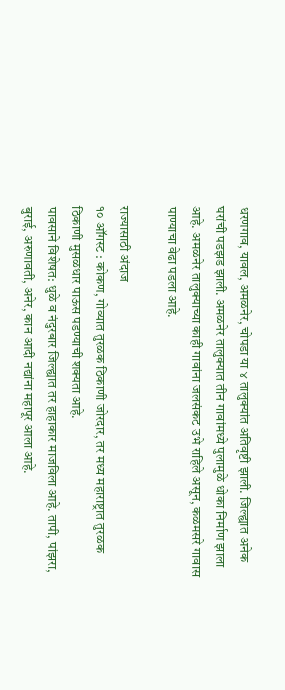धरणगाव, यावल, अमळनेर, चोपडा या ४ तालुक्यांत अतिवृष्टी झाली. जिल्ह्यात अनेक घरांची पडझड झाली. अमळनेर तालुक्यात तीन गावांमध्ये पुलामुळे धोका निर्माण झाला आहे. अमळनेर तालुक्याच्या काही गावांना जलसंकट उभे राहिले असून, कळमसरे गावास पाण्याचा वेढा पडला आहे.

राज्यासाठी अंदाज
१० ऑगस्ट : कोकण, गोव्यात तुरळक ठिकाणी जोरदार, तर मध्य महाराष्ट्रात तुरळक ठिकाणी मुसळधार पाऊस पडण्याची शक्यता आहे.
पावसाने विशेषत: धुळे व नंदुरबार जिल्ह्यात तर हाहाकार माजविला आहे. तापी, पांझरा, बुराई, अरुणावती, अनेर, कान आदी नद्यांना महापूर आला आहे.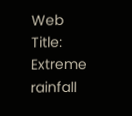Web Title: Extreme rainfall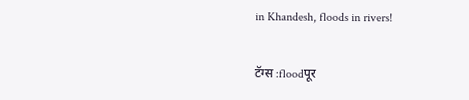in Khandesh, floods in rivers!

टॅग्स :floodपूर